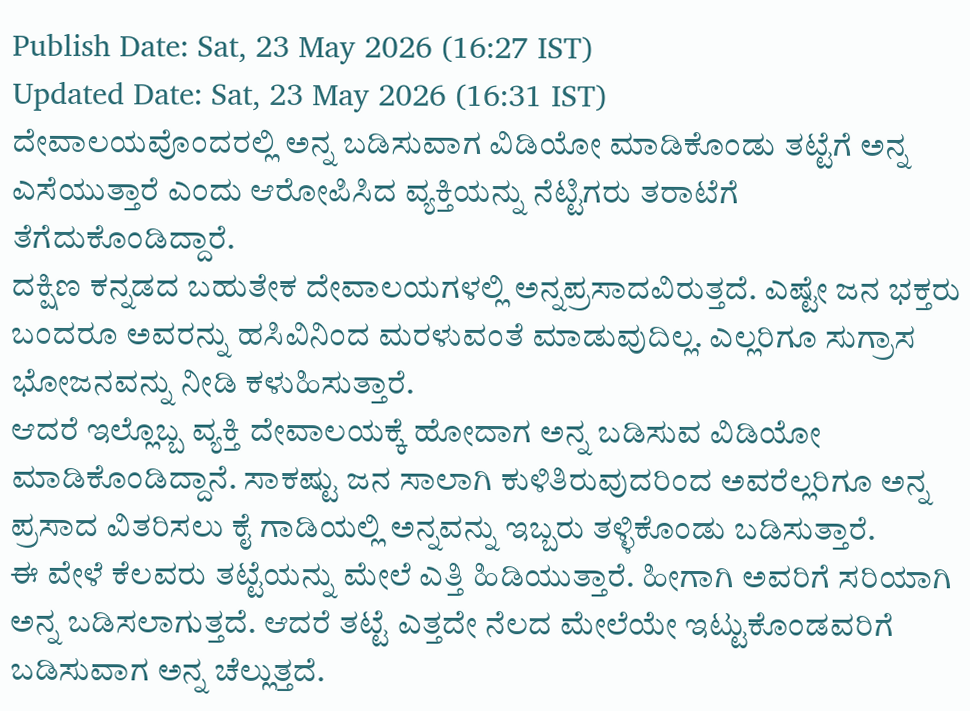Publish Date: Sat, 23 May 2026 (16:27 IST)
Updated Date: Sat, 23 May 2026 (16:31 IST)
ದೇವಾಲಯವೊಂದರಲ್ಲಿ ಅನ್ನ ಬಡಿಸುವಾಗ ವಿಡಿಯೋ ಮಾಡಿಕೊಂಡು ತಟ್ಟೆಗೆ ಅನ್ನ ಎಸೆಯುತ್ತಾರೆ ಎಂದು ಆರೋಪಿಸಿದ ವ್ಯಕ್ತಿಯನ್ನು ನೆಟ್ಟಿಗರು ತರಾಟೆಗೆ ತೆಗೆದುಕೊಂಡಿದ್ದಾರೆ.
ದಕ್ಷಿಣ ಕನ್ನಡದ ಬಹುತೇಕ ದೇವಾಲಯಗಳಲ್ಲಿ ಅನ್ನಪ್ರಸಾದವಿರುತ್ತದೆ. ಎಷ್ಟೇ ಜನ ಭಕ್ತರು ಬಂದರೂ ಅವರನ್ನು ಹಸಿವಿನಿಂದ ಮರಳುವಂತೆ ಮಾಡುವುದಿಲ್ಲ. ಎಲ್ಲರಿಗೂ ಸುಗ್ರಾಸ ಭೋಜನವನ್ನು ನೀಡಿ ಕಳುಹಿಸುತ್ತಾರೆ.
ಆದರೆ ಇಲ್ಲೊಬ್ಬ ವ್ಯಕ್ತಿ ದೇವಾಲಯಕ್ಕೆ ಹೋದಾಗ ಅನ್ನ ಬಡಿಸುವ ವಿಡಿಯೋ ಮಾಡಿಕೊಂಡಿದ್ದಾನೆ. ಸಾಕಷ್ಟು ಜನ ಸಾಲಾಗಿ ಕುಳಿತಿರುವುದರಿಂದ ಅವರೆಲ್ಲರಿಗೂ ಅನ್ನ ಪ್ರಸಾದ ವಿತರಿಸಲು ಕೈ ಗಾಡಿಯಲ್ಲಿ ಅನ್ನವನ್ನು ಇಬ್ಬರು ತಳ್ಳಿಕೊಂಡು ಬಡಿಸುತ್ತಾರೆ.
ಈ ವೇಳೆ ಕೆಲವರು ತಟ್ಟೆಯನ್ನು ಮೇಲೆ ಎತ್ತಿ ಹಿಡಿಯುತ್ತಾರೆ. ಹೀಗಾಗಿ ಅವರಿಗೆ ಸರಿಯಾಗಿ ಅನ್ನ ಬಡಿಸಲಾಗುತ್ತದೆ. ಆದರೆ ತಟ್ಟೆ ಎತ್ತದೇ ನೆಲದ ಮೇಲೆಯೇ ಇಟ್ಟುಕೊಂಡವರಿಗೆ ಬಡಿಸುವಾಗ ಅನ್ನ ಚೆಲ್ಲುತ್ತದೆ.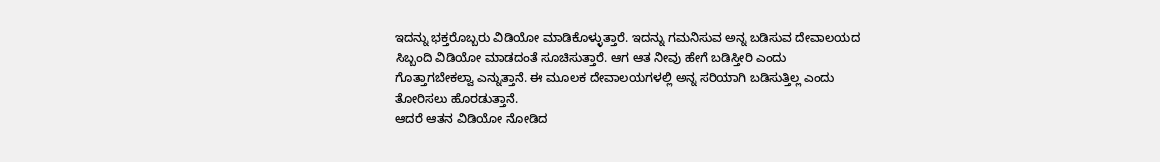ಇದನ್ನು ಭಕ್ತರೊಬ್ಬರು ವಿಡಿಯೋ ಮಾಡಿಕೊಳ್ಳುತ್ತಾರೆ. ಇದನ್ನು ಗಮನಿಸುವ ಅನ್ನ ಬಡಿಸುವ ದೇವಾಲಯದ ಸಿಬ್ಬಂದಿ ವಿಡಿಯೋ ಮಾಡದಂತೆ ಸೂಚಿಸುತ್ತಾರೆ. ಆಗ ಆತ ನೀವು ಹೇಗೆ ಬಡಿಸ್ತೀರಿ ಎಂದು ಗೊತ್ತಾಗಬೇಕಲ್ವಾ ಎನ್ನುತ್ತಾನೆ. ಈ ಮೂಲಕ ದೇವಾಲಯಗಳಲ್ಲಿ ಅನ್ನ ಸರಿಯಾಗಿ ಬಡಿಸುತ್ತಿಲ್ಲ ಎಂದು ತೋರಿಸಲು ಹೊರಡುತ್ತಾನೆ.
ಆದರೆ ಆತನ ವಿಡಿಯೋ ನೋಡಿದ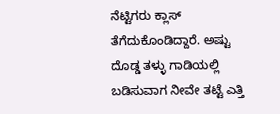ನೆಟ್ಟಿಗರು ಕ್ಲಾಸ್ ತೆಗೆದುಕೊಂಡಿದ್ದಾರೆ. ಅಷ್ಟು ದೊಡ್ಡ ತಳ್ಳು ಗಾಡಿಯಲ್ಲಿ ಬಡಿಸುವಾಗ ನೀವೇ ತಟ್ಟೆ ಎತ್ತಿ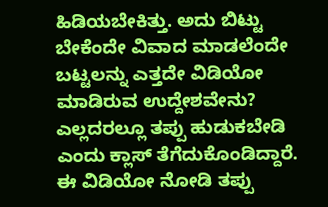ಹಿಡಿಯಬೇಕಿತ್ತು. ಅದು ಬಿಟ್ಟು ಬೇಕೆಂದೇ ವಿವಾದ ಮಾಡಲೆಂದೇ ಬಟ್ಟಲನ್ನು ಎತ್ತದೇ ವಿಡಿಯೋ ಮಾಡಿರುವ ಉದ್ದೇಶವೇನು? ಎಲ್ಲದರಲ್ಲೂ ತಪ್ಪು ಹುಡುಕಬೇಡಿ ಎಂದು ಕ್ಲಾಸ್ ತೆಗೆದುಕೊಂಡಿದ್ದಾರೆ. ಈ ವಿಡಿಯೋ ನೋಡಿ ತಪ್ಪು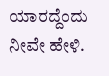ಯಾರದ್ದೆಂದು ನೀವೇ ಹೇಳಿ.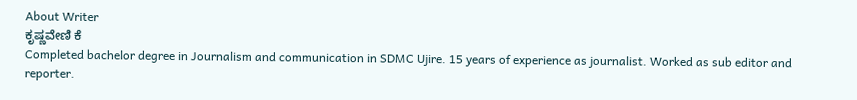About Writer
ಕೃಷ್ಣವೇಣಿ ಕೆ
Completed bachelor degree in Journalism and communication in SDMC Ujire. 15 years of experience as journalist. Worked as sub editor and reporter.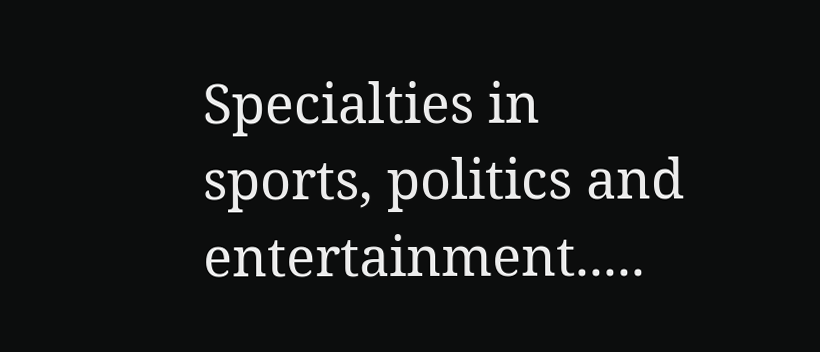Specialties in sports, politics and entertainment.....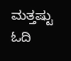ಮತ್ತಷ್ಟು ಓದಿ